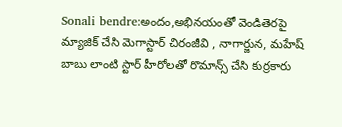Sonali bendre:అందం,అభినయంతో వెండితెరపై మ్యాజిక్ చేసి మెగాస్టార్ చిరంజీవి , నాగార్జున, మహేష్ బాబు లాంటి స్టార్ హీరోలతో రొమాన్స్ చేసి కుర్రకారు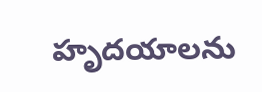హృదయాలను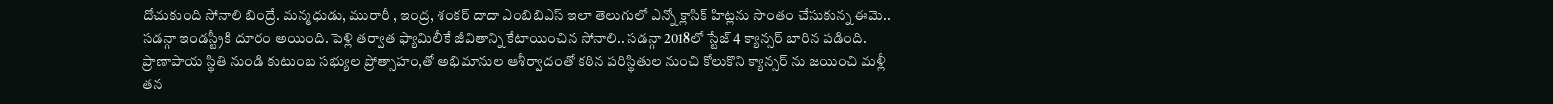దోచుకుంది సోనాలి బింద్రే. మన్మధుడు, మురారీ , ఇంద్ర, శంకర్ దాదా ఎంబిబిఎస్ ఇలా తెలుగులో ఎన్నో క్లాసిక్ హిట్లను సొంతం చేసుకున్న ఈమె.. సడన్గా ఇండస్ట్రీకి దూరం అయింది. పెళ్లి తర్వాత ఫ్యామిలీకే జీవితాన్ని కేటాయించిన సోనాలి.. సడన్గా 2018లో స్టేజ్ 4 క్యాన్సర్ బారిన పడింది. ప్రాణాపాయ స్థితి నుండి కుటుంబ సభ్యుల ప్రోత్సాహం,తో అభిమానుల ఆశీర్వాదంతో కఠిన పరిస్థితుల నుంచి కోలుకొని క్యాన్సర్ ను జయించి మళ్లీ తన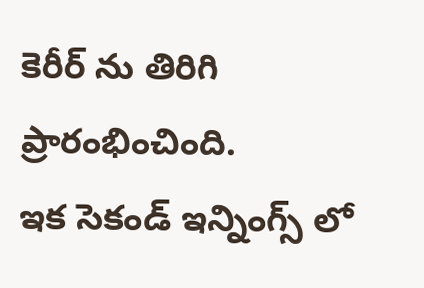కెరీర్ ను తిరిగి ప్రారంభించింది.
ఇక సెకండ్ ఇన్నింగ్స్ లో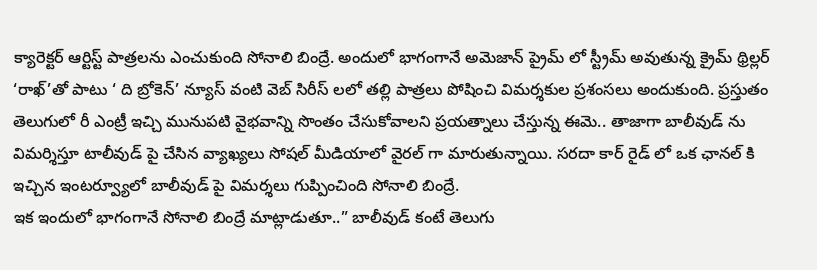క్యారెక్టర్ ఆర్టిస్ట్ పాత్రలను ఎంచుకుంది సోనాలి బింద్రే. అందులో భాగంగానే అమెజాన్ ప్రైమ్ లో స్ట్రీమ్ అవుతున్న క్రైమ్ థ్రిల్లర్ ‘రాఖ్’తో పాటు ‘ ది బ్రోకెన్’ న్యూస్ వంటి వెబ్ సిరీస్ లలో తల్లి పాత్రలు పోషించి విమర్శకుల ప్రశంసలు అందుకుంది. ప్రస్తుతం తెలుగులో రీ ఎంట్రీ ఇచ్చి మునుపటి వైభవాన్ని సొంతం చేసుకోవాలని ప్రయత్నాలు చేస్తున్న ఈమె.. తాజాగా బాలీవుడ్ ను విమర్శిస్తూ టాలీవుడ్ పై చేసిన వ్యాఖ్యలు సోషల్ మీడియాలో వైరల్ గా మారుతున్నాయి. సరదా కార్ రైడ్ లో ఒక ఛానల్ కి ఇచ్చిన ఇంటర్వ్యూలో బాలీవుడ్ పై విమర్శలు గుప్పించింది సోనాలి బింద్రే.
ఇక ఇందులో భాగంగానే సోనాలి బింద్రే మాట్లాడుతూ..” బాలీవుడ్ కంటే తెలుగు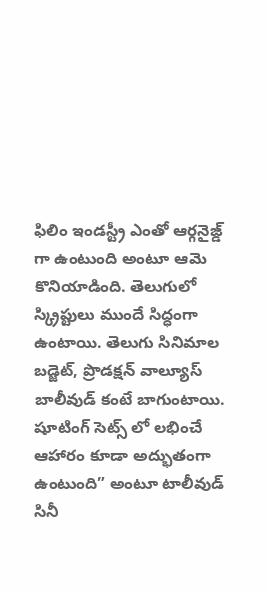ఫిలిం ఇండస్ట్రీ ఎంతో ఆర్గనైజ్డ్ గా ఉంటుంది అంటూ ఆమె కొనియాడింది. తెలుగులో స్క్రిప్టులు ముందే సిద్ధంగా ఉంటాయి. తెలుగు సినిమాల బడ్జెట్, ప్రొడక్షన్ వాల్యూస్ బాలీవుడ్ కంటే బాగుంటాయి. షూటింగ్ సెట్స్ లో లభించే ఆహారం కూడా అద్భుతంగా ఉంటుంది” అంటూ టాలీవుడ్ సినీ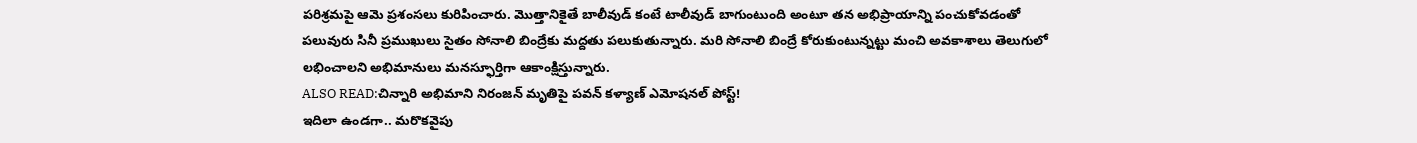పరిశ్రమపై ఆమె ప్రశంసలు కురిపించారు. మొత్తానికైతే బాలీవుడ్ కంటే టాలీవుడ్ బాగుంటుంది అంటూ తన అభిప్రాయాన్ని పంచుకోవడంతో పలువురు సినీ ప్రముఖులు సైతం సోనాలి బింద్రేకు మద్దతు పలుకుతున్నారు. మరి సోనాలి బింద్రే కోరుకుంటున్నట్టు మంచి అవకాశాలు తెలుగులో లభించాలని అభిమానులు మనస్ఫూర్తిగా ఆకాంక్షిస్తున్నారు.
ALSO READ:చిన్నారి అభిమాని నిరంజన్ మృతిపై పవన్ కళ్యాణ్ ఎమోషనల్ పోస్ట్!
ఇదిలా ఉండగా.. మరొకవైపు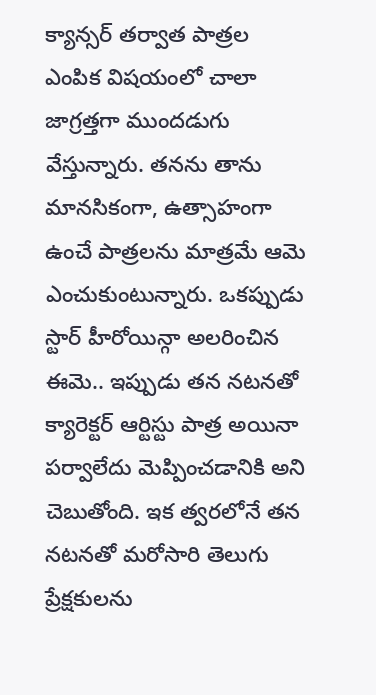క్యాన్సర్ తర్వాత పాత్రల ఎంపిక విషయంలో చాలా జాగ్రత్తగా ముందడుగు వేస్తున్నారు. తనను తాను మానసికంగా, ఉత్సాహంగా ఉంచే పాత్రలను మాత్రమే ఆమె ఎంచుకుంటున్నారు. ఒకప్పుడు స్టార్ హీరోయిన్గా అలరించిన ఈమె.. ఇప్పుడు తన నటనతో క్యారెక్టర్ ఆర్టిస్టు పాత్ర అయినా పర్వాలేదు మెప్పించడానికి అని చెబుతోంది. ఇక త్వరలోనే తన నటనతో మరోసారి తెలుగు ప్రేక్షకులను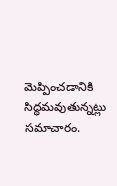మెప్పించడానికి సిద్ధమవుతున్నట్లు సమాచారం.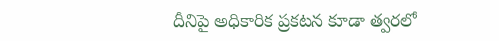దీనిపై అధికారిక ప్రకటన కూడా త్వరలో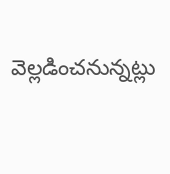వెల్లడించనున్నట్లు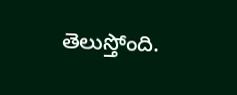తెలుస్తోంది.